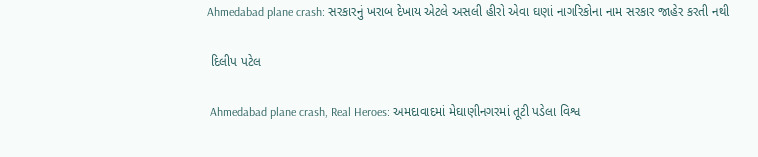Ahmedabad plane crash: સરકારનું ખરાબ દેખાય એટલે અસલી હીરો એવા ઘણાં નાગરિકોના નામ સરકાર જાહેર કરતી નથી

 દિલીપ પટેલ

 Ahmedabad plane crash, Real Heroes: અમદાવાદમાં મેઘાણીનગરમાં તૂટી પડેલા વિશ્વ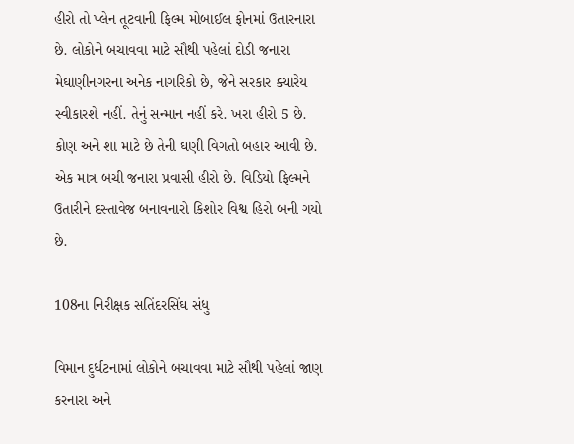હીરો તો પ્લેન તૂટવાની ફિલ્મ મોબાઈલ ફોનમાં ઉતારનારા છે. લોકોને બચાવવા માટે સૌથી પહેલાં દોડી જનારા મેઘાણીનગરના અનેક નાગરિકો છે, જેને સરકાર ક્યારેય સ્વીકારશે નહીં. તેનું સન્માન નહીં કરે. ખરા હીરો 5 છે. કોણ અને શા માટે છે તેની ઘણી વિગતો બહાર આવી છે. એક માત્ર બચી જનારા પ્રવાસી હીરો છે. વિડિયો ફિલ્મને ઉતારીને દસ્તાવેજ બનાવનારો કિશોર વિશ્વ હિરો બની ગયો છે.

108ના નિરીક્ષક સતિંદરસિંઘ સંધુ

વિમાન દુર્ધટનામાં લોકોને બચાવવા માટે સૌથી પહેલાં જાણ કરનારા અને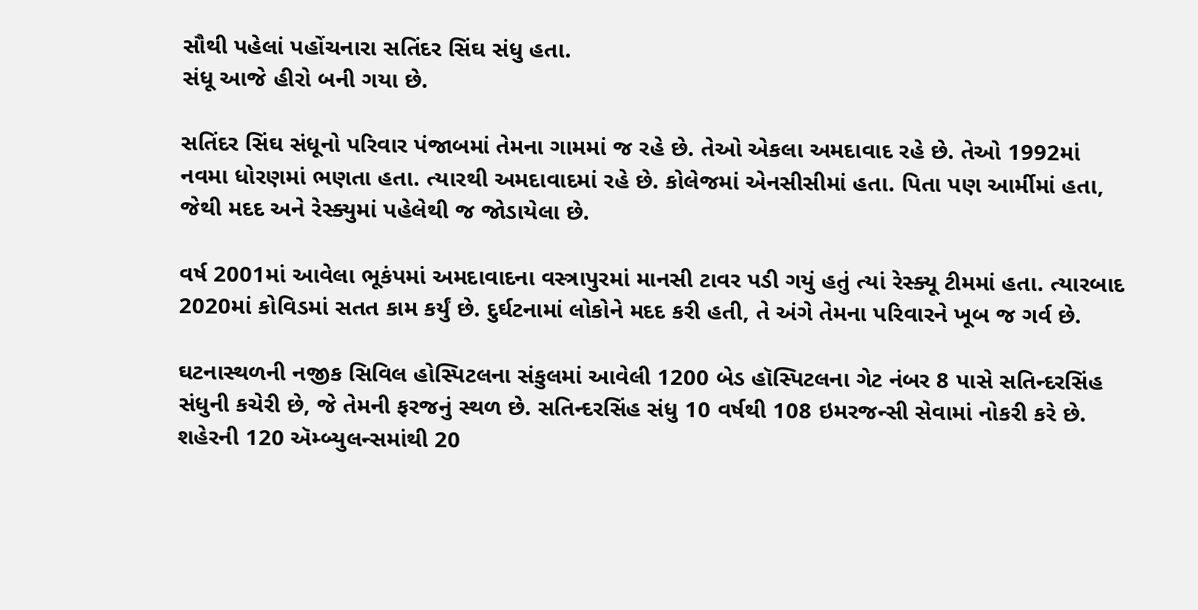સૌથી પહેલાં પહોંચનારા સતિંદર સિંઘ સંધુ હતા.
સંધૂ આજે હીરો બની ગયા છે.

સતિંદર સિંઘ સંધૂનો પરિવાર પંજાબમાં તેમના ગામમાં જ રહે છે. તેઓ એકલા અમદાવાદ રહે છે. તેઓ 1992માં નવમા ધોરણમાં ભણતા હતા. ત્યારથી અમદાવાદમાં રહે છે. કોલેજમાં એનસીસીમાં હતા. પિતા પણ આર્મીમાં હતા, જેથી મદદ અને રેસ્ક્યુમાં પહેલેથી જ જોડાયેલા છે.

વર્ષ 2001માં આવેલા ભૂકંપમાં અમદાવાદના વસ્ત્રાપુરમાં માનસી ટાવર પડી ગયું હતું ત્યાં રેસ્ક્યૂ ટીમમાં હતા. ત્યારબાદ 2020માં કોવિડમાં સતત કામ કર્યું છે. દુર્ઘટનામાં લોકોને મદદ કરી હતી, તે અંગે તેમના પરિવારને ખૂબ જ ગર્વ છે.

ઘટનાસ્થળની નજીક સિવિલ હોસ્પિટલના સંકુલમાં આવેલી 1200 બેડ હૉસ્પિટલના ગેટ નંબર 8 પાસે સતિન્દરસિંહ સંધુની કચેરી છે, જે તેમની ફરજનું સ્થળ છે. સતિન્દરસિંહ સંધુ 10 વર્ષથી 108 ઇમરજન્સી સેવામાં નોકરી કરે છે. શહેરની 120 ઍમ્બ્યુલન્સમાંથી 20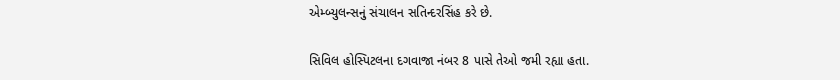એમ્બ્યુલન્સનું સંચાલન સતિન્દરસિંહ કરે છે.

સિવિલ હોસ્પિટલના દગવાજા નંબર 8 પાસે તેઓ જમી રહ્યા હતા.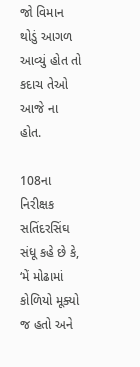જો વિમાન થોડું આગળ આવ્યું હોત તો કદાચ તેઓ આજે ના હોત.

108ના નિરીક્ષક સતિંદરસિંઘ સંધૂ કહે છે કે, ‘મેં મોઢામાં કોળિયો મૂક્યો જ હતો અને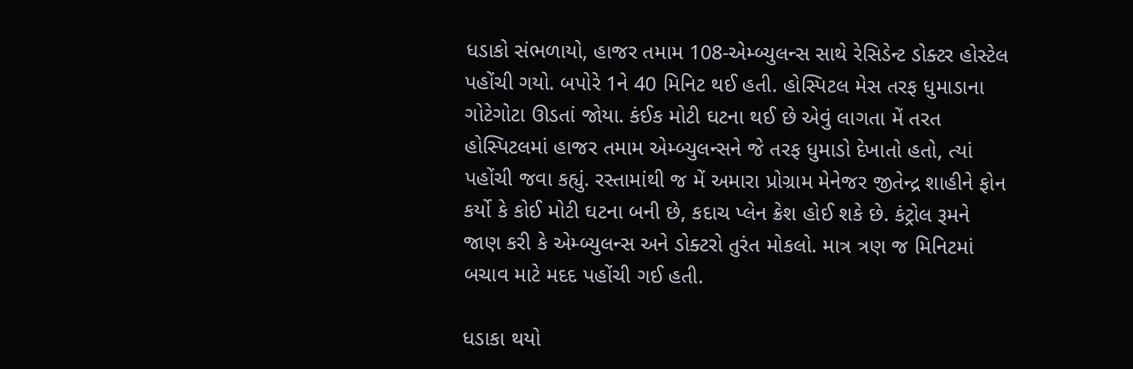ધડાકો સંભળાયો, હાજર તમામ 108-એમ્બ્યુલન્સ સાથે રેસિડેન્ટ ડોક્ટર હોસ્ટેલ પહોંચી ગયો. બપોરે 1ને 40 મિનિટ થઈ હતી. હોસ્પિટલ મેસ તરફ ધુમાડાના ગોટેગોટા ઊડતાં જોયા. કંઈક મોટી ઘટના થઈ છે એવું લાગતા મેં તરત હોસ્પિટલમાં હાજર તમામ એમ્બ્યુલન્સને જે તરફ ધુમાડો દેખાતો હતો, ત્યાં પહોંચી જવા કહ્યું. રસ્તામાંથી જ મેં અમારા પ્રોગ્રામ મેનેજર જીતેન્દ્ર શાહીને ફોન કર્યો કે કોઈ મોટી ઘટના બની છે, કદાચ પ્લેન ક્રેશ હોઈ શકે છે. કંટ્રોલ રૂમને જાણ કરી કે એમ્બ્યુલન્સ અને ડોક્ટરો તુરંત મોકલો. માત્ર ત્રણ જ મિનિટમાં બચાવ માટે મદદ પહોંચી ગઈ હતી.

ધડાકા થયો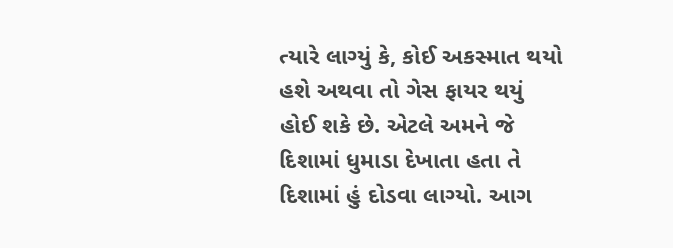ત્યારે લાગ્યું કે, કોઈ અકસ્માત થયો હશે અથવા તો ગેસ ફાયર થયું હોઈ શકે છે. એટલે અમને જે દિશામાં ધુમાડા દેખાતા હતા તે દિશામાં હું દોડવા લાગ્યો. આગ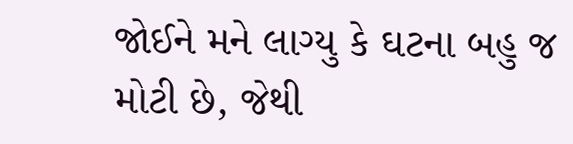જોઈને મને લાગ્યુ કે ઘટના બહુ જ મોટી છે, જેથી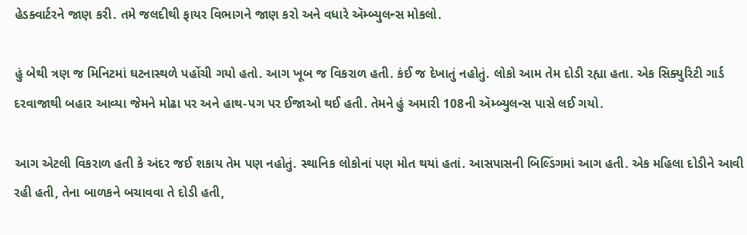હેડક્વાર્ટરને જાણ કરી. તમે જલદીથી ફાયર વિભાગને જાણ કરો અને વધારે ઍમ્બ્યુલન્સ મોકલો.

હું બેથી ત્રણ જ મિનિટમાં ઘટનાસ્થળે પહોંચી ગયો હતો. આગ ખૂબ જ વિકરાળ હતી. કંઈ જ દેખાતું નહોતું. લોકો આમ તેમ દોડી રહ્યા હતા. એક સિક્યુરિટી ગાર્ડ દરવાજાથી બહાર આવ્યા જેમને મોઢા પર અને હાથ-પગ પર ઈજાઓ થઈ હતી. તેમને હું અમારી 108ની ઍમ્બ્યુલન્સ પાસે લઈ ગયો.

આગ એટલી વિકરાળ હતી કે અંદર જઈ શકાય તેમ પણ નહોતું. સ્થાનિક લોકોનાં પણ મોત થયાં હતાં. આસપાસની બિલ્ડિંગમાં આગ હતી. એક મહિલા દોડીને આવી રહી હતી, તેના બાળકને બચાવવા તે દોડી હતી,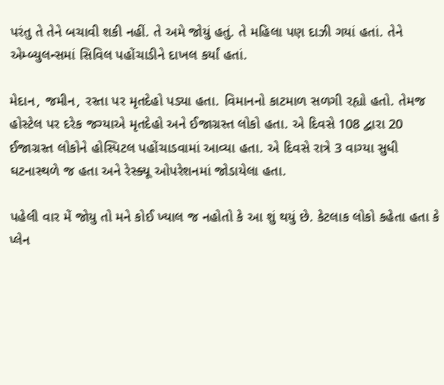પરંતુ તે તેને બચાવી શકી નહીં. તે અમે જોયું હતું. તે મહિલા પણ દાઝી ગયાં હતાં. તેને એમ્બ્યુલન્સમાં સિવિલ પહોંચાડીને દાખલ કર્યાં હતાં.

મેદાન, જમીન, રસ્તા પર મૃતદેહો પડ્યા હતા. વિમાનનો કાટમાળ સળગી રહ્યો હતો. તેમજ હોસ્ટેલ પર દરેક જગ્યાએ મૃતદેહો અને ઈજાગ્રસ્ત લોકો હતા. એ દિવસે 108 દ્વારા 20 ઈજાગ્રસ્ત લોકોને હોસ્પિટલ પહોંચાડવામાં આવ્યા હતા. એ દિવસે રાત્રે 3 વાગ્યા સુધી ઘટનાસ્થળે જ હતા અને રેસ્ક્યૂ ઓપરેશનમાં જોડાયેલા હતા.

પહેલી વાર મેં જોયુ તો મને કોઈ ખ્યાલ જ નહોતો કે આ શું થયું છે. કેટલાક લોકો કહેતા હતા કે પ્લેન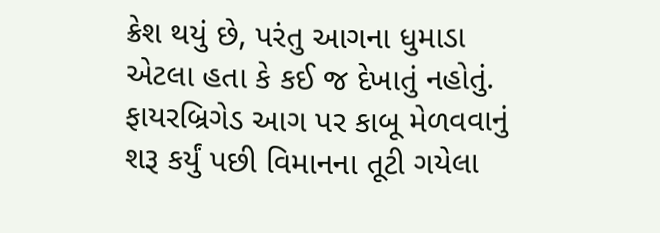ક્રેશ થયું છે, પરંતુ આગના ધુમાડા એટલા હતા કે કઈ જ દેખાતું નહોતું. ફાયરબ્રિગેડ આગ પર કાબૂ મેળવવાનું શરૂ કર્યું પછી વિમાનના તૂટી ગયેલા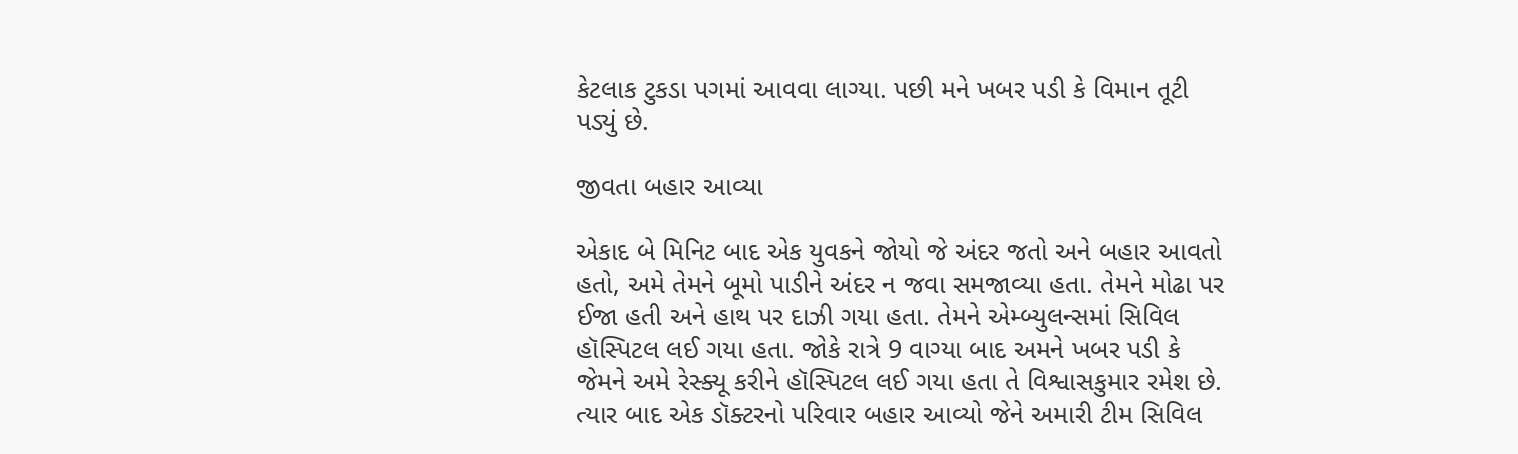કેટલાક ટુકડા પગમાં આવવા લાગ્યા. પછી મને ખબર પડી કે વિમાન તૂટી પડ્યું છે.

જીવતા બહાર આવ્યા

એકાદ બે મિનિટ બાદ એક યુવકને જોયો જે અંદર જતો અને બહાર આવતો હતો, અમે તેમને બૂમો પાડીને અંદર ન જવા સમજાવ્યા હતા. તેમને મોઢા પર ઈજા હતી અને હાથ પર દાઝી ગયા હતા. તેમને એમ્બ્યુલન્સમાં સિવિલ હૉસ્પિટલ લઈ ગયા હતા. જોકે રાત્રે 9 વાગ્યા બાદ અમને ખબર પડી કે જેમને અમે રેસ્ક્યૂ કરીને હૉસ્પિટલ લઈ ગયા હતા તે વિશ્વાસકુમાર રમેશ છે. ત્યાર બાદ એક ડૉક્ટરનો પરિવાર બહાર આવ્યો જેને અમારી ટીમ સિવિલ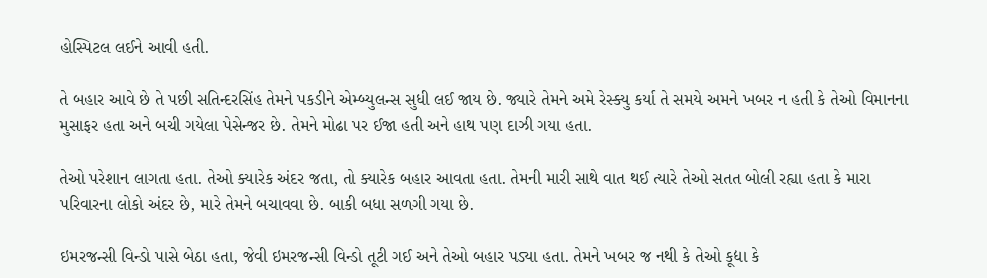હોસ્પિટલ લઈને આવી હતી.

તે બહાર આવે છે તે પછી સતિન્દરસિંહ તેમને પકડીને એમ્બ્યુલન્સ સુધી લઈ જાય છે. જ્યારે તેમને અમે રેસ્ક્યુ કર્યા તે સમયે અમને ખબર ન હતી કે તેઓ વિમાનના મુસાફર હતા અને બચી ગયેલા પેસેન્જર છે. તેમને મોઢા પર ઈજા હતી અને હાથ પણ દાઝી ગયા હતા.

તેઓ પરેશાન લાગતા હતા. તેઓ ક્યારેક અંદર જતા, તો ક્યારેક બહાર આવતા હતા. તેમની મારી સાથે વાત થઈ ત્યારે તેઓ સતત બોલી રહ્યા હતા કે મારા પરિવારના લોકો અંદર છે, મારે તેમને બચાવવા છે. બાકી બધા સળગી ગયા છે.

ઇમરજન્સી વિન્ડો પાસે બેઠા હતા, જેવી ઇમરજન્સી વિન્ડો તૂટી ગઈ અને તેઓ બહાર પડ્યા હતા. તેમને ખબર જ નથી કે તેઓ કૂદ્યા કે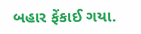બહાર ફેંકાઈ ગયા.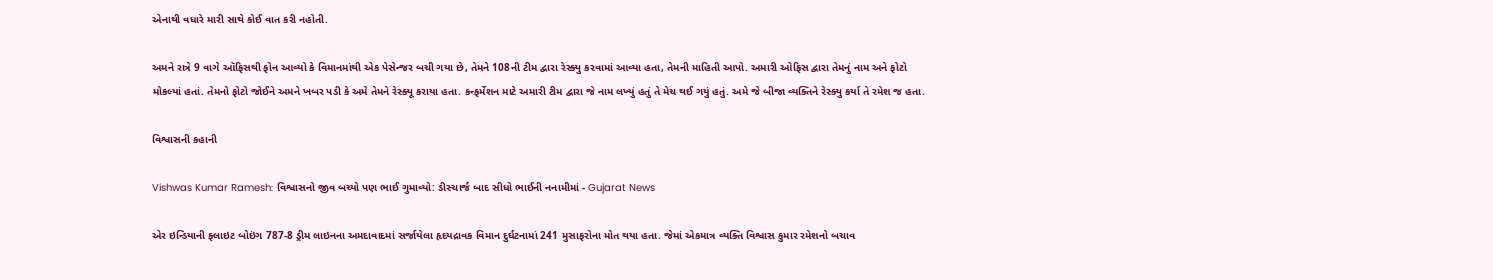એનાથી વધારે મારી સાથે કોઈ વાત કરી નહોતી.

અમને રાત્રે 9 વાગે ઑફિસથી ફોન આવ્યો કે વિમાનમાંથી એક પેસેન્જર બચી ગયા છે, તેમને 108ની ટીમ દ્વારા રેસ્ક્યુ કરવામાં આવ્યા હતા, તેમની માહિતી આપો. અમારી ઓફિસ દ્વારા તેમનું નામ અને ફોટો મોકલ્યાં હતાં. તેમનો ફોટો જોઈને અમને ખબર પડી કે અમે તેમને રેસ્ક્યૂ કરાયા હતા. કન્ફર્મેશન માટે અમારી ટીમ દ્વારા જે નામ લખ્યું હતું તે મેચ થઈ ગયું હતું. અમે જે બીજા વ્યક્તિને રેસ્ક્યુ કર્યા તે રમેશ જ હતા.

વિશ્વાસની કહાની

Vishwas Kumar Ramesh: વિશ્વાસનો જીવ બચ્યો પણ ભાઈ ગુમાવ્યો: ડીસ્ચાર્જ બાદ સીધો ભાઈની નનામીમાં - Gujarat News

એર ઇન્ડિયાની ફ્લાઇટ બોઇંગ 787-8 ડ્રીમ લાઇનના અમદાવાદમાં સર્જાયેલા હૃદયદ્રાવક વિમાન દુર્ઘટનામાં 241 મુસાફરોના મોત થયા હતા. જેમાં એકમાત્ર વ્યક્તિ વિશ્વાસ કુમાર રમેશનો બચાવ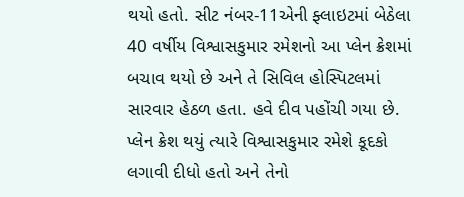થયો હતો. સીટ નંબર-11એની ફ્લાઇટમાં બેઠેલા 40 વર્ષીય વિશ્વાસકુમાર રમેશનો આ પ્લેન ક્રેશમાં બચાવ થયો છે અને તે સિવિલ હોસ્પિટલમાં સારવાર હેઠળ હતા. હવે દીવ પહોંચી ગયા છે. પ્લેન ક્રેશ થયું ત્યારે વિશ્વાસકુમાર રમેશે કૂદકો લગાવી દીધો હતો અને તેનો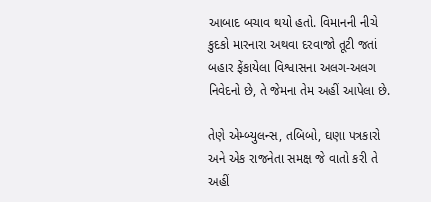આબાદ બચાવ થયો હતો. વિમાનની નીચે કુદકો મારનારા અથવા દરવાજો તૂટી જતાં બહાર ફેંકાયેલા વિશ્વાસના અલગ-અલગ નિવેદનો છે, તે જેમના તેમ અહીં આપેલા છે.

તેણે એમ્બ્યુલન્સ, તબિબો, ઘણા પત્રકારો અને એક રાજનેતા સમક્ષ જે વાતો કરી તે અહીં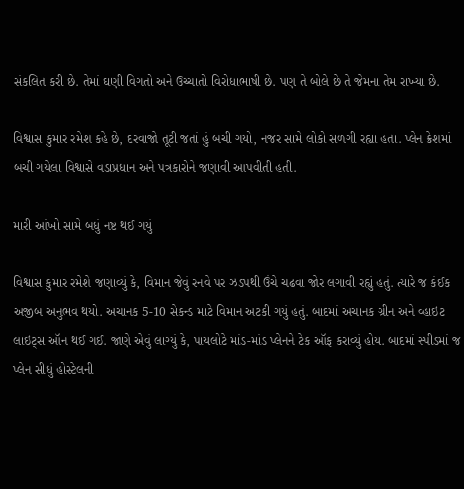સંકલિત કરી છે. તેમાં ઘણી વિગતો અને ઉચ્ચાતો વિરોધાભાષી છે. પણ તે બોલે છે તે જેમના તેમ રાખ્યા છે.

વિશ્વાસ કુમાર રમેશ કહે છે, દરવાજો તૂટી જતાં હું બચી ગયો, નજર સામે લોકો સળગી રહ્યા હતા. પ્લેન ક્રેશમાં બચી ગયેલા વિશ્વાસે વડાપ્રધાન અને પત્રકારોને જણાવી આપવીતી હતી.

મારી આંખો સામે બધું નષ્ટ થઈ ગયું

વિશ્વાસ કુમાર રમેશે જણાવ્યું કે, વિમાન જેવું રનવે પર ઝડપથી ઉંચે ચઢવા જોર લગાવી રહ્યું હતું. ત્યારે જ કંઈક અજીબ અનુભવ થયો. અચાનક 5-10 સેકન્ડ માટે વિમાન અટકી ગયું હતું. બાદમાં અચાનક ગ્રીન અને વ્હાઇટ લાઇટ્સ ઑન થઈ ગઈ. જાણે એવું લાગ્યું કે, પાયલોટે માંડ-માંડ પ્લેનને ટેક ઑફ કરાવ્યું હોય. બાદમાં સ્પીડમાં જ પ્લેન સીધું હોસ્ટેલની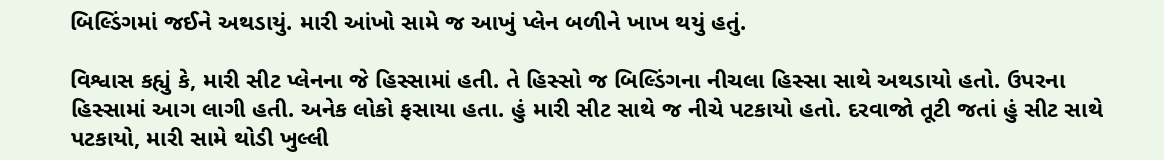બિલ્ડિંગમાં જઈને અથડાયું. મારી આંખો સામે જ આખું પ્લેન બળીને ખાખ થયું હતું.

વિશ્વાસ કહ્યું કે, મારી સીટ પ્લેનના જે હિસ્સામાં હતી. તે હિસ્સો જ બિલ્ડિંગના નીચલા હિસ્સા સાથે અથડાયો હતો. ઉપરના હિસ્સામાં આગ લાગી હતી. અનેક લોકો ફસાયા હતા. હું મારી સીટ સાથે જ નીચે પટકાયો હતો. દરવાજો તૂટી જતાં હું સીટ સાથે પટકાયો, મારી સામે થોડી ખુલ્લી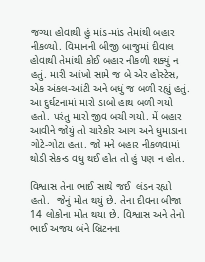જગ્યા હોવાથી હું માંડ-માંડ તેમાંથી બહાર નીકળ્યો. વિમાનની બીજી બાજુમાં દીવાલ હોવાથી તેમાંથી કોઈ બહાર નીકળી શક્યું ન હતું. મારી આંખો સામે જ બે એર હોસ્ટેસ, એક અંકલ-આંટી અને બધું જ બળી રહ્યું હતું. આ દુર્ઘટનામાં મારો ડાબો હાથ બળી ગયો હતો. પરંતુ મારો જીવ બચી ગયો. મેં બહાર આવીને જોયું તો ચારેકોર આગ અને ધુમાડાના ગોટે-ગોટા હતા. જો મને બહાર નીકળવામાં થોડી સેકન્ડ વધુ થઈ હોત તો હું પણ ન હોત.

વિશ્વાસ તેના ભાઈ સાથે જઈ  લંડન રહ્યો હતો.  જેનું મોત થયું છે. તેના દીવના બીજા 14 લોકોના મોત થયા છે. વિશ્વાસ અને તેનો ભાઈ અજય બંને બ્રિટનના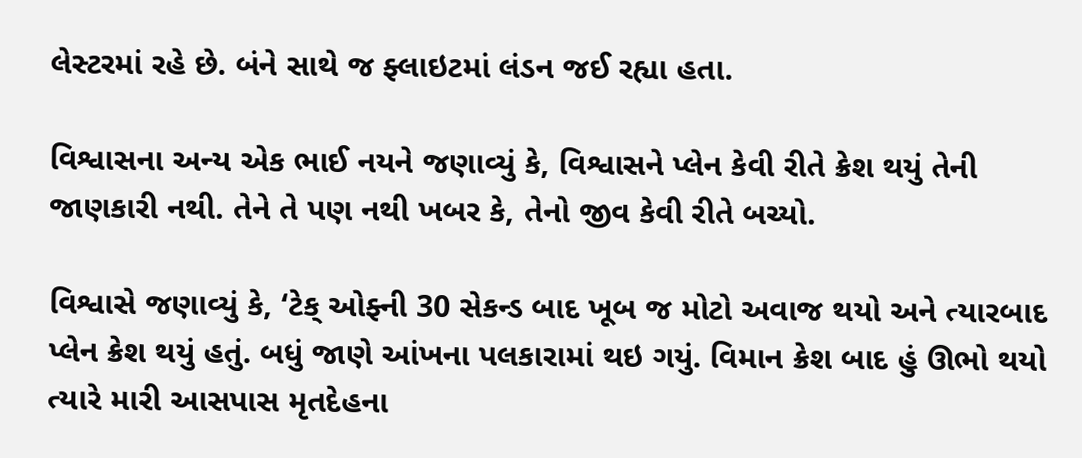લેસ્ટરમાં રહે છે. બંને સાથે જ ફ્લાઇટમાં લંડન જઈ રહ્યા હતા.

વિશ્વાસના અન્ય એક ભાઈ નયને જણાવ્યું કે, વિશ્વાસને પ્લેન કેવી રીતે ક્રેશ થયું તેની જાણકારી નથી. તેને તે પણ નથી ખબર કે, તેનો જીવ કેવી રીતે બચ્યો.

વિશ્વાસે જણાવ્યું કે, ‘ટેક્ ઓફ્ની 30 સેકન્ડ બાદ ખૂબ જ મોટો અવાજ થયો અને ત્યારબાદ પ્લેન ક્રેશ થયું હતું. બધું જાણે આંખના પલકારામાં થઇ ગયું. વિમાન ક્રેશ બાદ હું ઊભો થયો ત્યારે મારી આસપાસ મૃતદેહના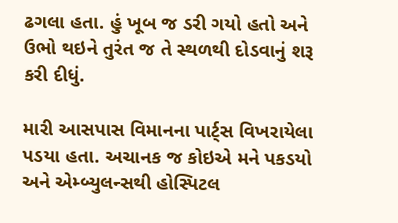ઢગલા હતા. હું ખૂબ જ ડરી ગયો હતો અને ઉભો થઇને તુરંત જ તે સ્થળથી દોડવાનું શરૂ કરી દીધું.

મારી આસપાસ વિમાનના પાર્ટ્સ વિખરાયેલા પડયા હતા. અચાનક જ કોઇએ મને પકડયો અને એમ્બ્યુલન્સથી હોસ્પિટલ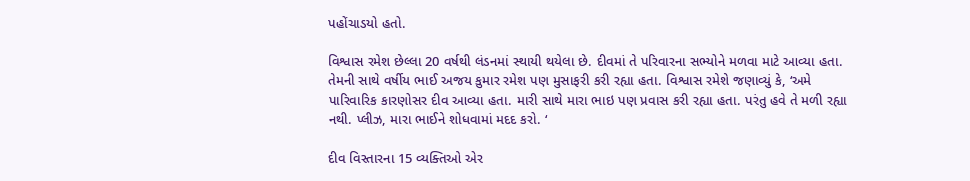પહોંચાડયો હતો.

વિશ્વાસ રમેશ છેલ્લા 20 વર્ષથી લંડનમાં સ્થાયી થયેલા છે. દીવમાં તે પરિવારના સભ્યોને મળવા માટે આવ્યા હતા. તેમની સાથે વર્ષીય ભાઈ અજય કુમાર રમેશ પણ મુસાફરી કરી રહ્યા હતા. વિશ્વાસ રમેશે જણાવ્યું કે, ‘અમે પારિવારિક કારણોસર દીવ આવ્યા હતા. મારી સાથે મારા ભાઇ પણ પ્રવાસ કરી રહ્યા હતા. પરંતુ હવે તે મળી રહ્યા નથી. પ્લીઝ, મારા ભાઈને શોધવામાં મદદ કરો. ‘

દીવ વિસ્તારના 15 વ્યક્તિઓ એર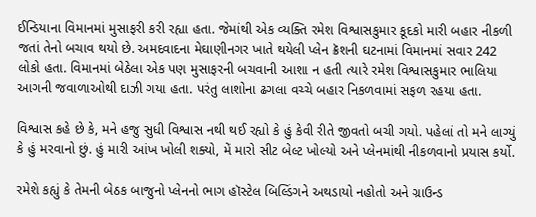ઈન્ડિયાના વિમાનમાં મુસાફરી કરી રહ્યા હતા. જેમાંથી એક વ્યક્તિ રમેશ વિશ્વાસકુમાર કૂદકો મારી બહાર નીકળી જતાં તેનો બચાવ થયો છે. અમદવાદના મેઘાણીનગર ખાતે થયેલી પ્લેન ક્રૅશની ઘટનામાં વિમાનમાં સવાર 242 લોકો હતા. વિમાનમાં બેઠેલા એક પણ મુસાફરની બચવાની આશા ન હતી ત્યારે રમેશ વિશ્વાસકુમાર ભાલિયા આગની જવાળાઓથી દાઝી ગયા હતા. પરંતુ લાશોના ઢગલા વચ્ચે બહાર નિકળવામાં સફળ રહયા હતા.

વિશ્વાસ કહે છે કે, મને હજુ સુધી વિશ્વાસ નથી થઈ રહ્યો કે હું કેવી રીતે જીવતો બચી ગયો. પહેલાં તો મને લાગ્યું કે હું મરવાનો છું. હું મારી આંખ ખોલી શક્યો, મેં મારો સીટ બેલ્ટ ખોલ્યો અને પ્લેનમાંથી નીકળવાનો પ્રયાસ કર્યો.

રમેશે કહ્યું કે તેમની બેઠક બાજુનો પ્લેનનો ભાગ હૉસ્ટેલ બિલ્ડિંગને અથડાયો નહોતો અને ગ્રાઉન્ડ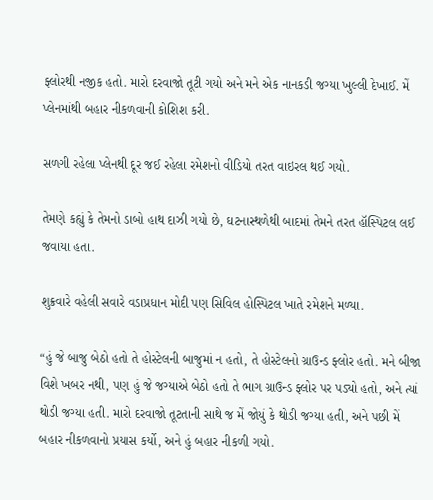ફ્લોરથી નજીક હતો. મારો દરવાજો તૂટી ગયો અને મને એક નાનકડી જગ્યા ખુલ્લી દેખાઈ. મેં પ્લેનમાંથી બહાર નીકળવાની કોશિશ કરી.

સળગી રહેલા પ્લેનથી દૂર જઈ રહેલા રમેશનો વીડિયો તરત વાઇરલ થઈ ગયો.

તેમણે કહ્યું કે તેમનો ડાબો હાથ દાઝી ગયો છે, ઘટનાસ્થળેથી બાદમાં તેમને તરત હૉસ્પિટલ લઈ જવાયા હતા.

શુક્રવારે વહેલી સવારે વડાપ્રધાન મોદી પણ સિવિલ હોસ્પિટલ ખાતે રમેશને મળ્યા.

“હું જે બાજુ બેઠો હતો તે હોસ્ટેલની બાજુમાં ન હતો, તે હોસ્ટેલનો ગ્રાઉન્ડ ફ્લોર હતો. મને બીજા વિશે ખબર નથી, પણ હું જે જગ્યાએ બેઠો હતો તે ભાગ ગ્રાઉન્ડ ફ્લોર પર પડ્યો હતો, અને ત્યાં થોડી જગ્યા હતી. મારો દરવાજો તૂટતાની સાથે જ મેં જોયું કે થોડી જગ્યા હતી, અને પછી મેં બહાર નીકળવાનો પ્રયાસ કર્યો, અને હું બહાર નીકળી ગયો.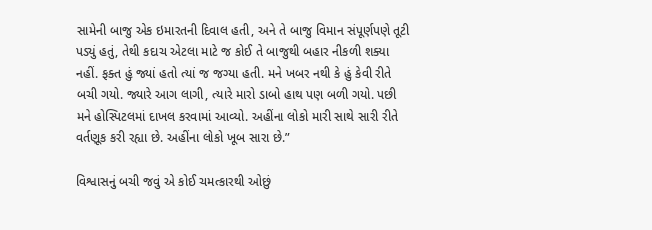સામેની બાજુ એક ઇમારતની દિવાલ હતી, અને તે બાજુ વિમાન સંપૂર્ણપણે તૂટી પડ્યું હતું, તેથી કદાચ એટલા માટે જ કોઈ તે બાજુથી બહાર નીકળી શક્યા નહીં. ફક્ત હું જ્યાં હતો ત્યાં જ જગ્યા હતી. મને ખબર નથી કે હું કેવી રીતે બચી ગયો. જ્યારે આગ લાગી, ત્યારે મારો ડાબો હાથ પણ બળી ગયો. પછી મને હોસ્પિટલમાં દાખલ કરવામાં આવ્યો. અહીંના લોકો મારી સાથે સારી રીતે વર્તણૂક કરી રહ્યા છે. અહીંના લોકો ખૂબ સારા છે.”

વિશ્વાસનું બચી જવું એ કોઈ ચમત્કારથી ઓછું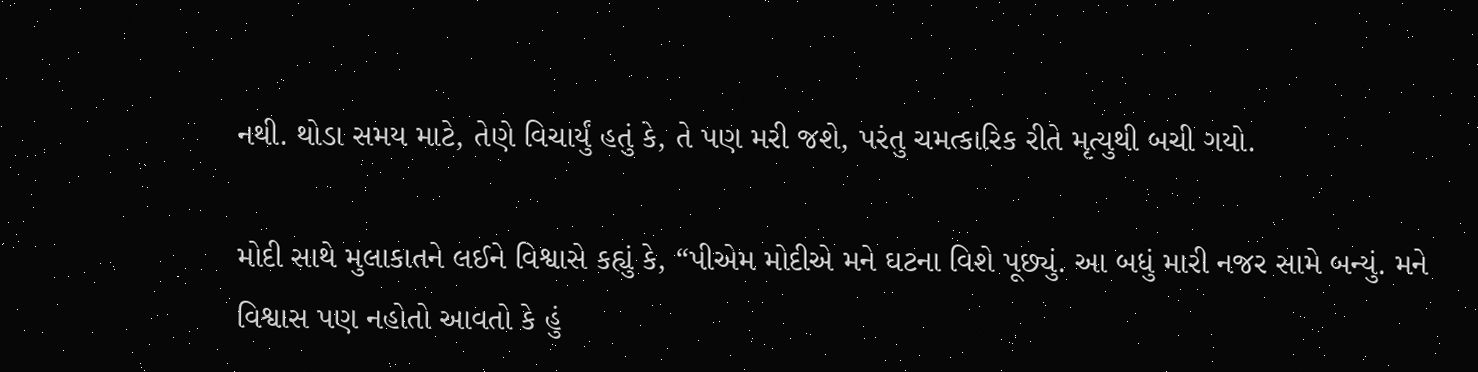નથી. થોડા સમય માટે, તેણે વિચાર્યું હતું કે, તે પણ મરી જશે, પરંતુ ચમત્કારિક રીતે મૃત્યુથી બચી ગયો.

મોદી સાથે મુલાકાતને લઈને વિશ્વાસે કહ્યું કે, “પીએમ મોદીએ મને ઘટના વિશે પૂછ્યું. આ બધું મારી નજર સામે બન્યું. મને વિશ્વાસ પણ નહોતો આવતો કે હું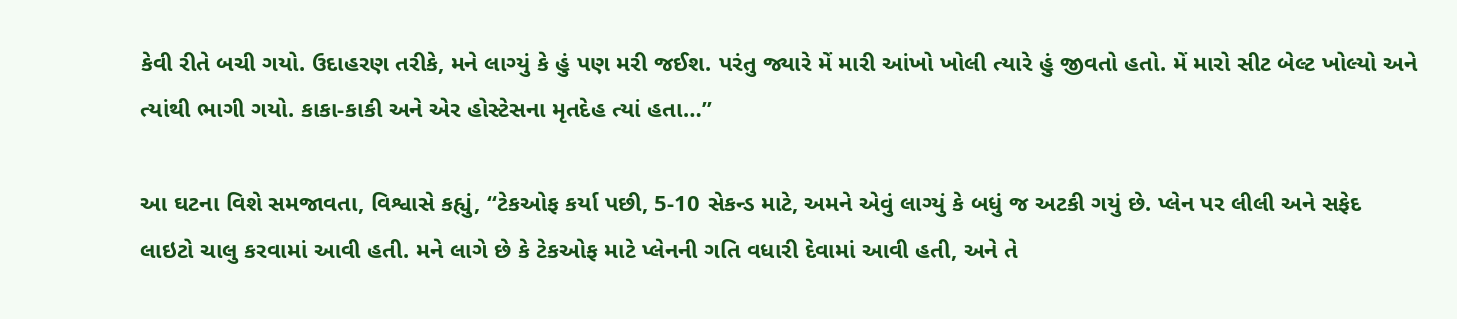કેવી રીતે બચી ગયો. ઉદાહરણ તરીકે, મને લાગ્યું કે હું પણ મરી જઈશ. પરંતુ જ્યારે મેં મારી આંખો ખોલી ત્યારે હું જીવતો હતો. મેં મારો સીટ બેલ્ટ ખોલ્યો અને ત્યાંથી ભાગી ગયો. કાકા-કાકી અને એર હોસ્ટેસના મૃતદેહ ત્યાં હતા…”

આ ઘટના વિશે સમજાવતા, વિશ્વાસે કહ્યું, “ટેકઓફ કર્યા પછી, 5-10 સેકન્ડ માટે, અમને એવું લાગ્યું કે બધું જ અટકી ગયું છે. પ્લેન પર લીલી અને સફેદ લાઇટો ચાલુ કરવામાં આવી હતી. મને લાગે છે કે ટેકઓફ માટે પ્લેનની ગતિ વધારી દેવામાં આવી હતી, અને તે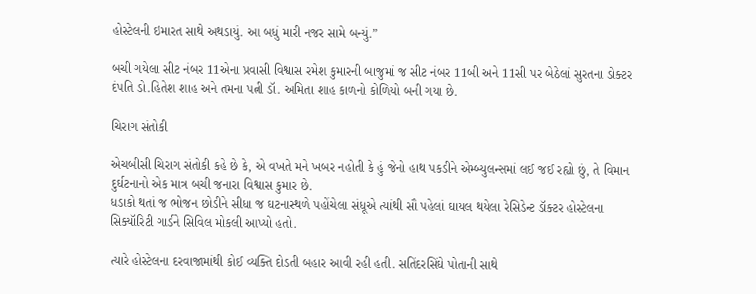હોસ્ટેલની ઇમારત સાથે અથડાયું. આ બધું મારી નજર સામે બન્યું.”

બચી ગયેલા સીટ નંબર 11એના પ્રવાસી વિશ્વાસ રમેશ કુમારની બાજુમાં જ સીટ નંબર 11બી અને 11સી પર બેઠેલાં સુરતના ડોક્ટર દંપતિ ડો.હિતેશ શાહ અને તમના પત્ની ડૉ. અમિતા શાહ કાળનો કોળિયો બની ગયા છે.

ચિરાગ સંતોકી

એચબીસી ચિરાગ સંતોકી કહે છે કે, એ વખતે મને ખબર નહોતી કે હું જેનો હાથ પકડીને એમ્બ્યુલન્સમાં લઈ જઈ રહ્યો છું, તે વિમાન દુર્ઘટનાનો એક માત્ર બચી જનારા વિશ્વાસ કુમાર છે.
ધડાકો થતાં જ ભોજન છોડીને સીધા જ ઘટનાસ્થળે પહોંચેલા સંધૂએ ત્યાંથી સૌ પહેલાં ઘાયલ થયેલા રેસિડેન્ટ ડૉક્ટર હોસ્ટેલના સિક્યૉરિટી ગાર્ડને સિવિલ મોકલી આપ્યો હતો.

ત્યારે હોસ્ટેલના દરવાજામાંથી કોઈ વ્યક્તિ દોડતી બહાર આવી રહી હતી. સતિંદરસિંઘે પોતાની સાથે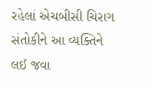રહેલાં એચબીસી ચિરાગ સંતોકીને આ વ્યક્તિને લઈ જવા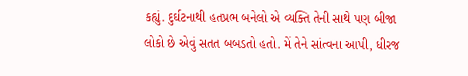કહ્યું. દુર્ઘટનાથી હતપ્રભ બનેલો એ વ્યક્તિ તેની સાથે પણ બીજા લોકો છે એવું સતત બબડતો હતો. મેં તેને સાંત્વના આપી, ધીરજ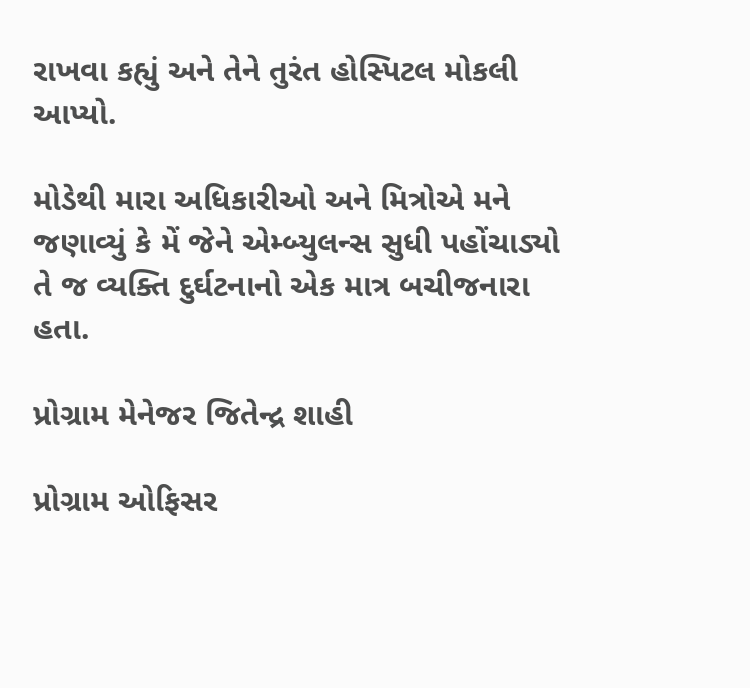રાખવા કહ્યું અને તેને તુરંત હોસ્પિટલ મોકલી આપ્યો.

મોડેથી મારા અધિકારીઓ અને મિત્રોએ મને જણાવ્યું કે મેં જેને એમ્બ્યુલન્સ સુધી પહોંચાડ્યો તે જ વ્યક્તિ દુર્ઘટનાનો એક માત્ર બચીજનારા હતા.

પ્રોગ્રામ મેનેજર જિતેન્દ્ર શાહી

પ્રોગ્રામ ઓફિસર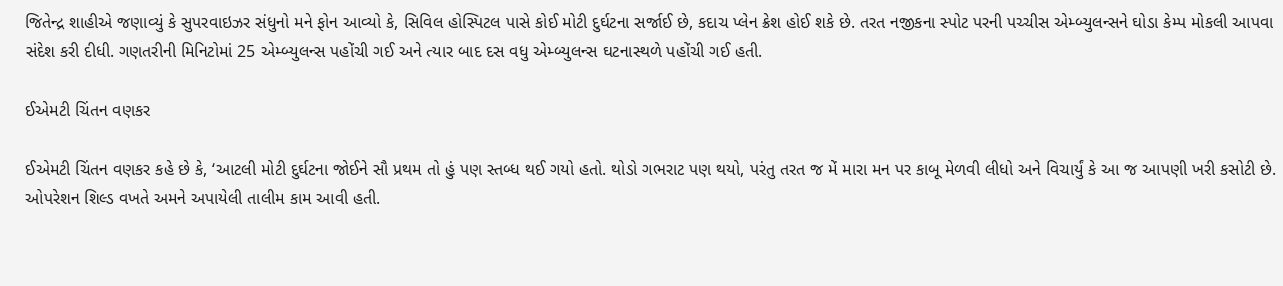જિતેન્દ્ર શાહીએ જણાવ્યું કે સુપરવાઇઝર સંધુનો મને ફોન આવ્યો કે, સિવિલ હોસ્પિટલ પાસે કોઈ મોટી દુર્ઘટના સર્જાઈ છે, કદાચ પ્લેન ક્રેશ હોઈ શકે છે. તરત નજીકના સ્પોટ પરની પચ્ચીસ એમ્બ્યુલન્સને ઘોડા કેમ્પ મોકલી આપવા સંદેશ કરી દીધી. ગણતરીની મિનિટોમાં 25 એમ્બ્યુલન્સ પહોંચી ગઈ અને ત્યાર બાદ દસ વધુ એમ્બ્યુલન્સ ઘટનાસ્થળે પહોંચી ગઈ હતી.

ઈએમટી ચિંતન વણકર

ઈએમટી ચિંતન વણકર કહે છે કે, ‘આટલી મોટી દુર્ઘટના જોઈને સૌ પ્રથમ તો હું પણ સ્તબ્ધ થઈ ગયો હતો. થોડો ગભરાટ પણ થયો, પરંતુ તરત જ મેં મારા મન પર કાબૂ મેળવી લીધો અને વિચાર્યું કે આ જ આપણી ખરી કસોટી છે. ઓપરેશન શિલ્ડ વખતે અમને અપાયેલી તાલીમ કામ આવી હતી.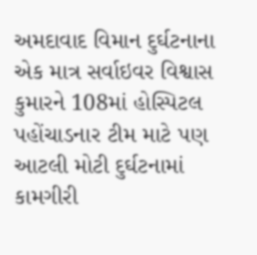અમદાવાદ વિમાન દુર્ઘટનાના એક માત્ર સર્વાઇવર વિશ્વાસ કુમારને 108માં હોસ્પિટલ પહોંચાડનાર ટીમ માટે પણ આટલી મોટી દુર્ઘટનામાં કામગીરી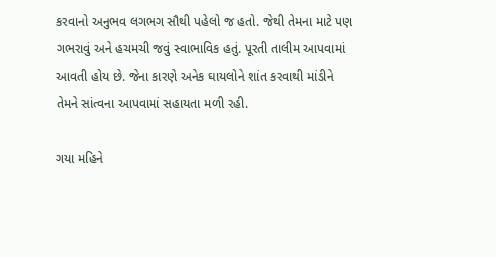કરવાનો અનુભવ લગભગ સૌથી પહેલો જ હતો. જેથી તેમના માટે પણ ગભરાવું અને હચમચી જવું સ્વાભાવિક હતું. પૂરતી તાલીમ આપવામાં આવતી હોય છે. જેના કારણે અનેક ઘાયલોને શાંત કરવાથી માંડીને તેમને સાંત્વના આપવામાં સહાયતા મળી રહી.

ગયા મહિને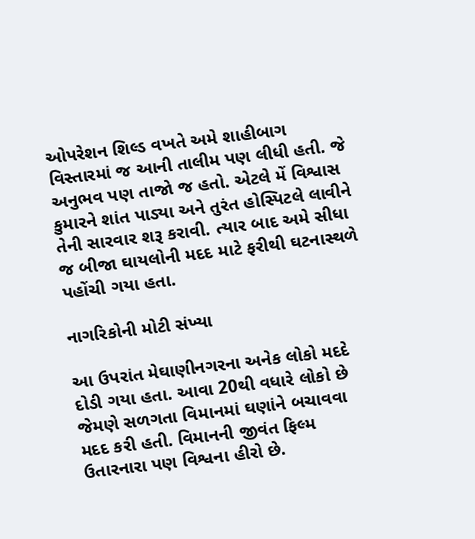ઓપરેશન શિલ્ડ વખતે અમે શાહીબાગ વિસ્તારમાં જ આની તાલીમ પણ લીધી હતી. જે અનુભવ પણ તાજો જ હતો. એટલે મેં વિશ્વાસ કુમારને શાંત પાડ્યા અને તુરંત હોસ્પિટલે લાવીને તેની સારવાર શરૂ કરાવી. ત્યાર બાદ અમે સીધા જ બીજા ઘાયલોની મદદ માટે ફરીથી ઘટનાસ્થળે પહોંચી ગયા હતા.

નાગરિકોની મોટી સંખ્યા

આ ઉપરાંત મેઘાણીનગરના અનેક લોકો મદદે દોડી ગયા હતા. આવા 20થી વધારે લોકો છે જેમણે સળગતા વિમાનમાં ઘણાંને બચાવવા મદદ કરી હતી. વિમાનની જીવંત ફિલ્મ ઉતારનારા પણ વિશ્વના હીરો છે.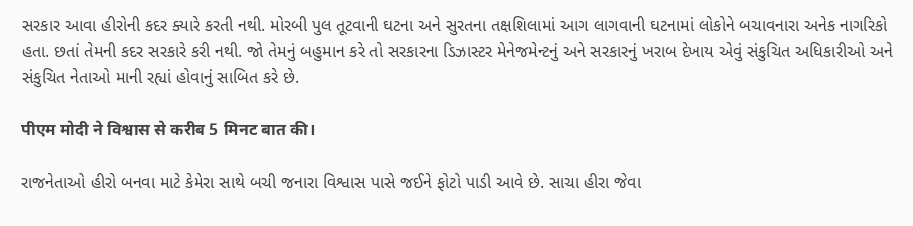સરકાર આવા હીરોની કદર ક્યારે કરતી નથી. મોરબી પુલ તૂટવાની ઘટના અને સુરતના તક્ષશિલામાં આગ લાગવાની ઘટનામાં લોકોને બચાવનારા અનેક નાગરિકો હતા. છતાં તેમની કદર સરકારે કરી નથી. જો તેમનું બહુમાન કરે તો સરકારના ડિઝાસ્ટર મેનેજમેન્ટનું અને સરકારનું ખરાબ દેખાય એવું સંકુચિત અધિકારીઓ અને સંકુચિત નેતાઓ માની રહ્યાં હોવાનું સાબિત કરે છે.

पीएम मोदी ने विश्वास से करीब 5 मिनट बात की।

રાજનેતાઓ હીરો બનવા માટે કેમેરા સાથે બચી જનારા વિશ્વાસ પાસે જઈને ફોટો પાડી આવે છે. સાચા હીરા જેવા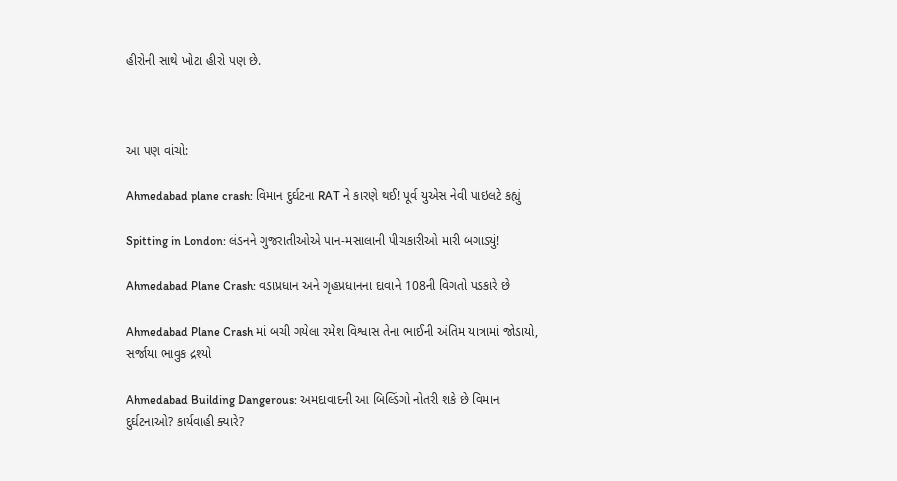હીરોની સાથે ખોટા હીરો પણ છે.



આ પણ વાંચો:

Ahmedabad plane crash: વિમાન દુર્ઘટના RAT ને કારણે થઈ! પૂર્વ યુએસ નેવી પાઇલટે કહ્યું

Spitting in London: લંડનને ગુજરાતીઓએ પાન-મસાલાની પીચકારીઓ મારી બગાડ્યું!

Ahmedabad Plane Crash: વડાપ્રધાન અને ગૃહપ્રધાનના દાવાને 108ની વિગતો પડકારે છે

Ahmedabad Plane Crash માં બચી ગયેલા રમેશ વિશ્વાસ તેના ભાઈની અંતિમ યાત્રામાં જોડાયો, સર્જાયા ભાવુક દ્રશ્યો

Ahmedabad Building Dangerous: અમદાવાદની આ બિલ્ડિંગો નોતરી શકે છે વિમાન દુર્ઘટનાઓ? કાર્યવાહી ક્યારે?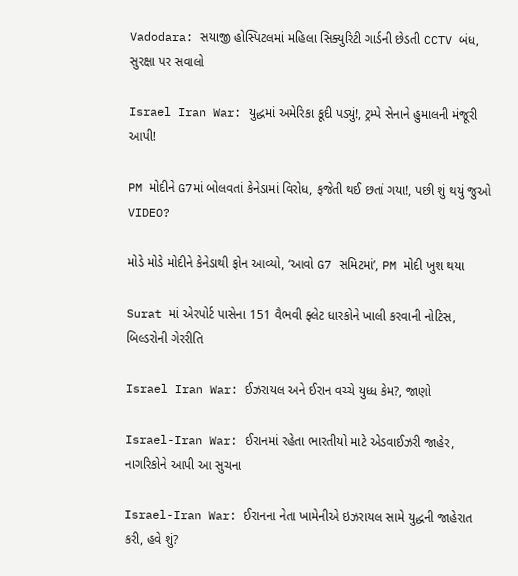Vadodara: સયાજી હોસ્પિટલમાં મહિલા સિક્યુરિટી ગાર્ડની છેડતી CCTV બંધ, સુરક્ષા પર સવાલો

Israel Iran War: યુદ્ધમાં અમેરિકા કૂદી પડ્યું!, ટ્રમ્પે સેનાને હુમાલની મંજૂરી આપી!

PM મોદીને G7માં બોલવતાં કેનેડામાં વિરોધ, ફજેતી થઈ છતાં ગયા!, પછી શું થયું જુઓ VIDEO?

મોડે મોડે મોદીને કેનેડાથી ફોન આવ્યો, ‘આવો G7 સમિટમાં’, PM મોદી ખુશ થયા

Surat માં એરપોર્ટ પાસેના 151 વૈભવી ફ્લેટ ધારકોને ખાલી કરવાની નોટિસ, બિલ્ડરોની ગેરરીતિ

Israel Iran War: ઈઝરાયલ અને ઈરાન વચ્ચે યુધ્ધ કેમ?, જાણો

Israel-Iran War: ઈરાનમાં રહેતા ભારતીયો માટે એડવાઈઝરી જાહેર, નાગરિકોને આપી આ સુચના

Israel-Iran War: ઈરાનના નેતા ખામેનીએ ઇઝરાયલ સામે યુદ્ધની જાહેરાત કરી, હવે શું?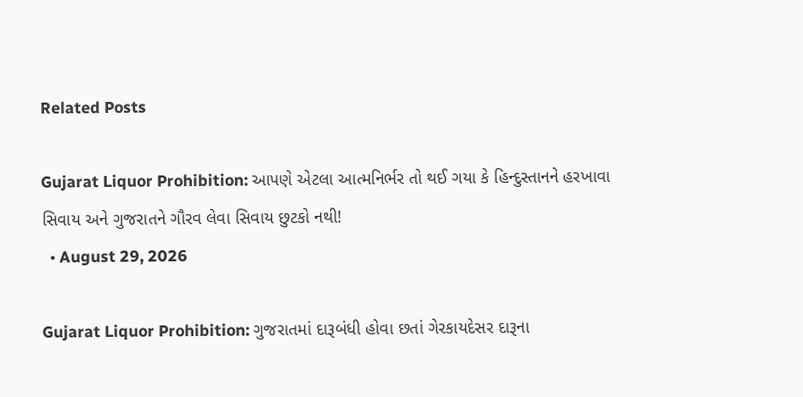Related Posts

Gujarat Liquor Prohibition: આપણે એટલા આત્મનિર્ભર તો થઈ ગયા કે હિન્દુસ્તાનને હરખાવા સિવાય અને ગુજરાતને ગૌરવ લેવા સિવાય છુટકો નથી!
  • August 29, 2026

Gujarat Liquor Prohibition: ગુજરાતમાં દારૂબંધી હોવા છતાં ગેરકાયદેસર દારૂના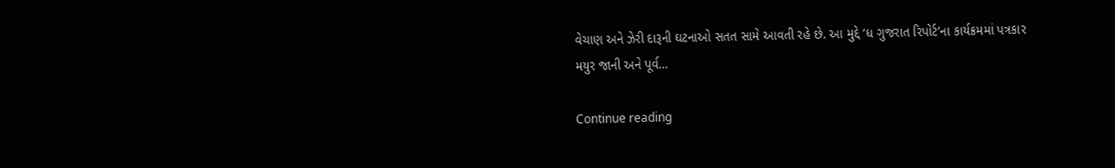વેચાણ અને ઝેરી દારૂની ઘટનાઓ સતત સામે આવતી રહે છે. આ મુદ્દે ‘ધ ગુજરાત રિપોર્ટ’ના કાર્યક્રમમાં પત્રકાર મયુર જાની અને પૂર્વ…

Continue reading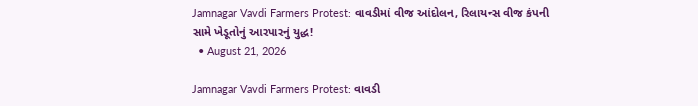Jamnagar Vavdi Farmers Protest: વાવડીમાં વીજ આંદોલન, રિલાયન્સ વીજ કંપની સામે ખેડૂતોનું આરપારનું યુદ્ધ!
  • August 21, 2026

Jamnagar Vavdi Farmers Protest: વાવડી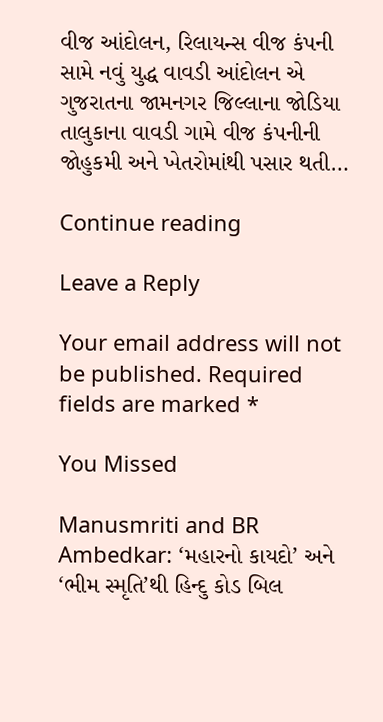વીજ આંદોલન, રિલાયન્સ વીજ કંપની સામે નવું યુદ્ધ વાવડી આંદોલન એ ગુજરાતના જામનગર જિલ્લાના જોડિયા તાલુકાના વાવડી ગામે વીજ કંપનીની જોહુકમી અને ખેતરોમાંથી પસાર થતી…

Continue reading

Leave a Reply

Your email address will not be published. Required fields are marked *

You Missed

Manusmriti and BR Ambedkar: ‘મહારનો કાયદો’ અને ‘ભીમ સ્મૃતિ’થી હિન્દુ કોડ બિલ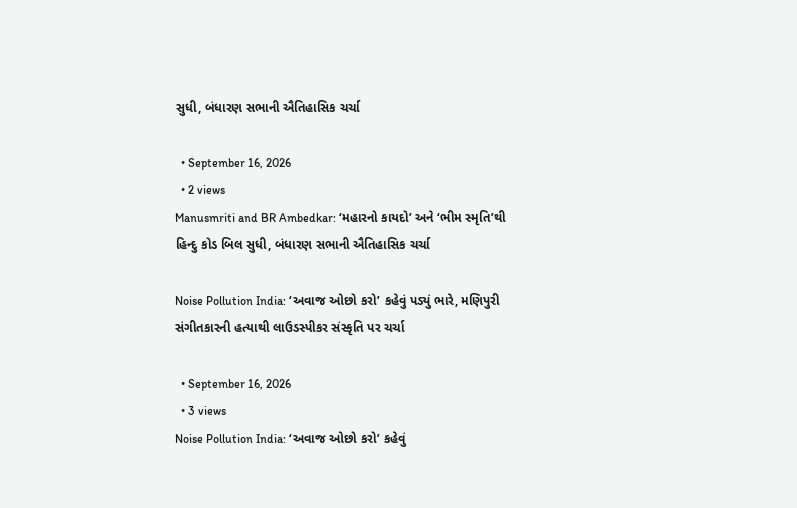સુધી, બંધારણ સભાની ઐતિહાસિક ચર્ચા

  • September 16, 2026
  • 2 views
Manusmriti and BR Ambedkar: ‘મહારનો કાયદો’ અને ‘ભીમ સ્મૃતિ’થી હિન્દુ કોડ બિલ સુધી, બંધારણ સભાની ઐતિહાસિક ચર્ચા

Noise Pollution India: ‘અવાજ ઓછો કરો’ કહેવું પડ્યું ભારે, મણિપુરી સંગીતકારની હત્યાથી લાઉડસ્પીકર સંસ્કૃતિ પર ચર્ચા

  • September 16, 2026
  • 3 views
Noise Pollution India: ‘અવાજ ઓછો કરો’ કહેવું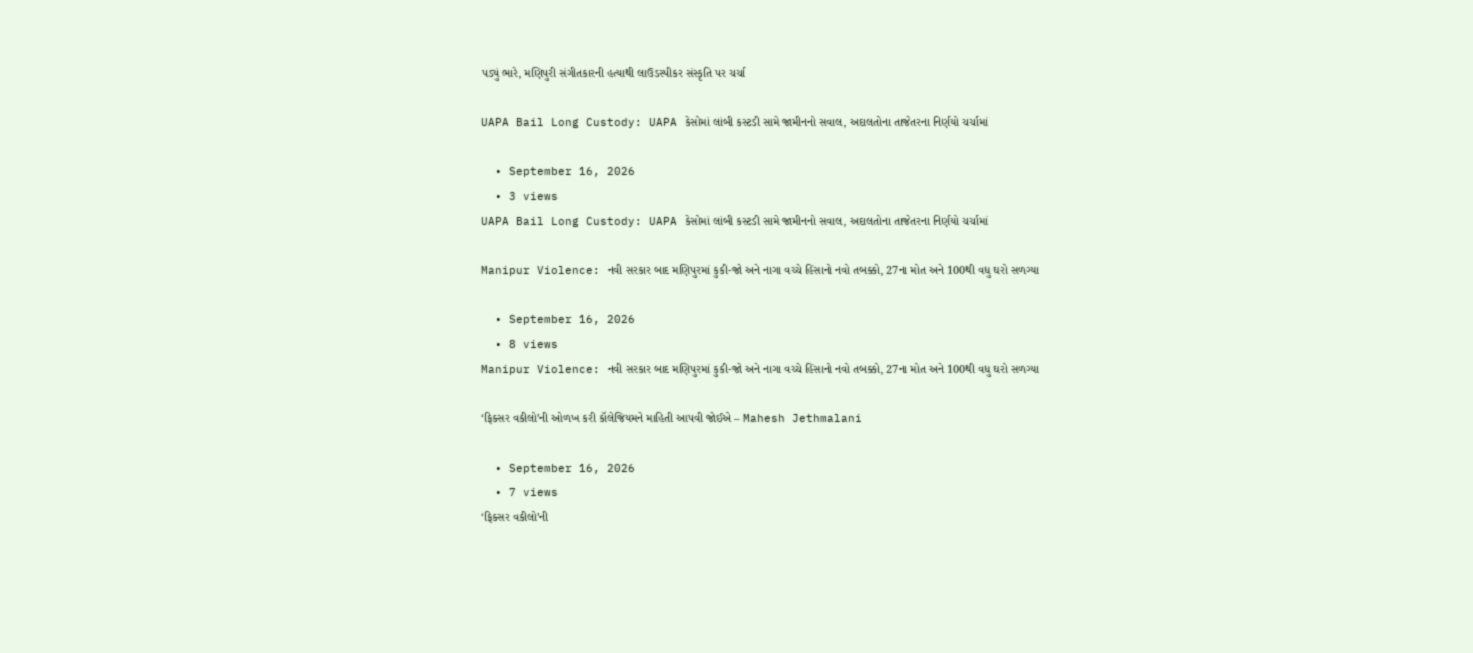પડ્યું ભારે, મણિપુરી સંગીતકારની હત્યાથી લાઉડસ્પીકર સંસ્કૃતિ પર ચર્ચા

UAPA Bail Long Custody: UAPA કેસોમાં લાંબી કસ્ટડી સામે જામીનનો સવાલ, અદાલતોના તાજેતરના નિર્ણયો ચર્ચામાં

  • September 16, 2026
  • 3 views
UAPA Bail Long Custody: UAPA કેસોમાં લાંબી કસ્ટડી સામે જામીનનો સવાલ, અદાલતોના તાજેતરના નિર્ણયો ચર્ચામાં

Manipur Violence: નવી સરકાર બાદ મણિપુરમાં કુકી-જો અને નાગા વચ્ચે હિંસાનો નવો તબક્કો, 27ના મોત અને 100થી વધુ ઘરો સળગ્યા

  • September 16, 2026
  • 8 views
Manipur Violence: નવી સરકાર બાદ મણિપુરમાં કુકી-જો અને નાગા વચ્ચે હિંસાનો નવો તબક્કો, 27ના મોત અને 100થી વધુ ઘરો સળગ્યા

‘ફિક્સર વકીલો’ની ઓળખ કરી કૉલેજિયમને માહિતી આપવી જોઈએ – Mahesh Jethmalani

  • September 16, 2026
  • 7 views
‘ફિક્સર વકીલો’ની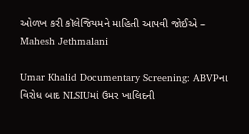ઓળખ કરી કૉલેજિયમને માહિતી આપવી જોઈએ – Mahesh Jethmalani

Umar Khalid Documentary Screening: ABVPના વિરોધ બાદ NLSIUમાં ઉમર ખાલિદની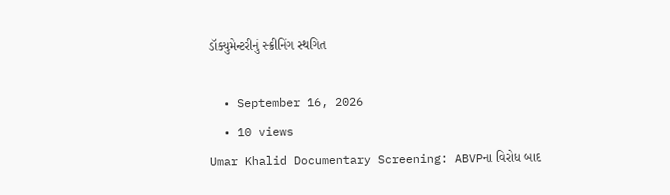ડૉક્યુમેન્ટરીનું સ્ક્રીનિંગ સ્થગિત

  • September 16, 2026
  • 10 views
Umar Khalid Documentary Screening: ABVPના વિરોધ બાદ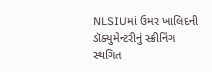NLSIUમાં ઉમર ખાલિદની ડૉક્યુમેન્ટરીનું સ્ક્રીનિંગ સ્થગિત